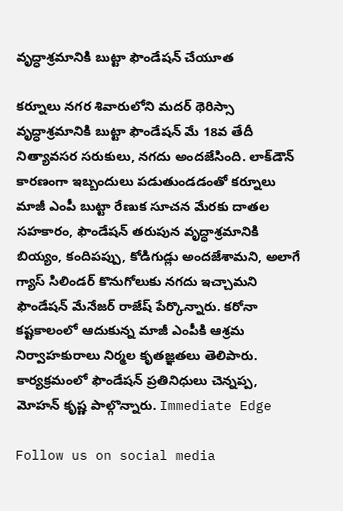వృద్ధాశ్రమానికి బుట్టా ఫౌండేషన్‌ చేయూత

కర్నూలు నగర శివారులోని మదర్‌ థెరిస్సా వృద్ధాశ్రమానికి బుట్టా ఫౌండేషన్‌ మే 18వ తేదీ నిత్యావసర సరుకులు, నగదు అందజేసింది. లాక్‌డౌన్‌ కారణంగా ఇబ్బందులు పడుతుండడంతో కర్నూలు మాజీ ఎంపీ బుట్టా రేణుక సూచన మేరకు దాతల సహకారం, ఫౌండేషన్‌ తరుపున వృద్ధాశ్రమానికి బియ్యం, కందిపప్పు, కోడిగుడ్లు అందజేశామని, అలాగే గ్యాస్‌ సిలిండర్‌ కొనుగోలుకు నగదు ఇచ్చామని ఫౌండేషన్‌ మేనేజర్‌ రాజేష్‌ పేర్కొన్నారు. కరోనా కష్టకాలంలో ఆదుకున్న మాజీ ఎంపీకి ఆశ్రమ నిర్వాహకురాలు నిర్మల కృతజ్ఞతలు తెలిపారు. కార్యక్రమంలో ఫౌండేషన్‌ ప్రతినిధులు చెన్నప్ప, మోహన్‌ కృష్ణ పాల్గొన్నారు. Immediate Edge

Follow us on social media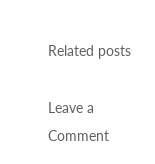Related posts

Leave a Comment